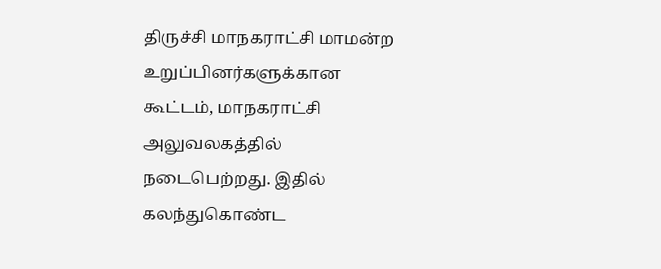திருச்சி மாநகராட்சி மாமன்ற உறுப்பினர்களுக்கான கூட்டம், மாநகராட்சி அலுவலகத்தில் நடைபெற்றது. இதில் கலந்துகொண்ட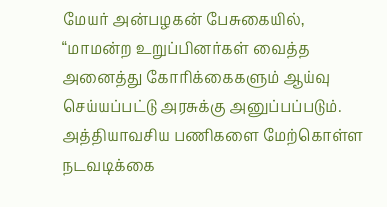மேயர் அன்பழகன் பேசுகையில், “மாமன்ற உறுப்பினர்கள் வைத்த அனைத்து கோரிக்கைகளும் ஆய்வு செய்யப்பட்டு அரசுக்கு அனுப்பப்படும். அத்தியாவசிய பணிகளை மேற்கொள்ள நடவடிக்கை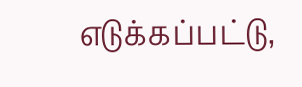எடுக்கப்பட்டு,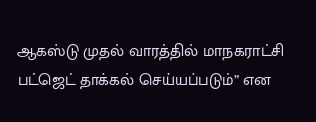ஆகஸ்டு முதல் வாரத்தில் மாநகராட்சி பட்ஜெட் தாக்கல் செய்யப்படும்” என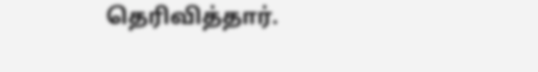தெரிவித்தார்.